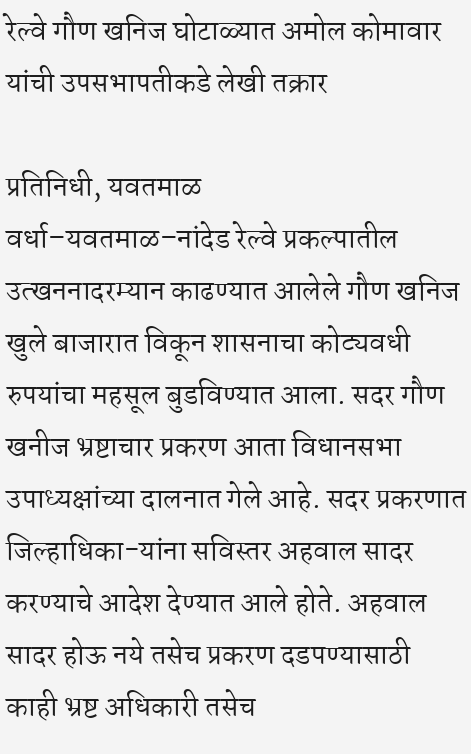रेल्वे गौण खनिज घोटाळ्यात अमोल कोमावार यांची उपसभापतीकडे लेखी तक्रार

प्रतिनिधी, यवतमाळ
वर्धा–यवतमाळ–नांदेड रेल्वे प्रकल्पातील उत्खननादरम्यान काढण्यात आलेले गौण खनिज खुले बाजारात विकून शासनाचा कोट्यवधी रुपयांचा महसूल बुडविण्यात आला. सदर गौण खनीज भ्रष्टाचार प्रकरण आता विधानसभा उपाध्यक्षांच्या दालनात गेले आहे. सदर प्रकरणात जिल्हाधिका-यांना सविस्तर अहवाल सादर करण्याचे आदेश देण्यात आले होते. अहवाल सादर होऊ नये तसेच प्रकरण दडपण्यासाठी काही भ्रष्ट अधिकारी तसेच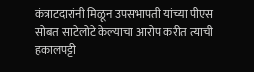कंत्राटदारांनी मिळून उपसभापती यांच्या पीएस सोबत साटेलोटे केल्याचा आरोप करीत त्याची हकालपट्टी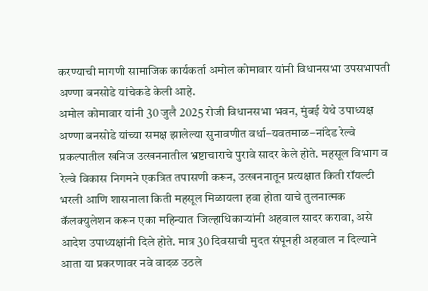करण्याची मागणी सामाजिक कार्यकर्ता अमोल कोमावार यांनी विधानसभा उपसभापती अण्णा बनसोडे यांचेकडे केली आहे.
अमोल कोमावार यांनी 30 जुलै 2025 रोजी विधानसभा भवन, मुंबई येथे उपाध्यक्ष अण्णा बनसोडे यांच्या समक्ष झालेल्या सुनावणीत वर्धा–यवतमाळ–नांदेड रेल्वे प्रकल्पातील खनिज उत्खननातील भ्रष्टाचाराचे पुरावे सादर केले होते. महसूल विभाग व रेल्वे विकास निगमने एकत्रित तपासणी करून, उत्खननातून प्रत्यक्षात किती रॉयल्टी भरली आणि शासनाला किती महसूल मिळायला हवा होता याचे तुलनात्मक कॅलक्युलेशन करून एका महिन्यात जिल्हाधिकाऱ्यांनी अहवाल सादर करावा, असे आदेश उपाध्यक्षांनी दिले होते. मात्र 30 दिवसाची मुदत संपूनही अहवाल न दिल्याने आता या प्रकरणावर नवे वादळ उठले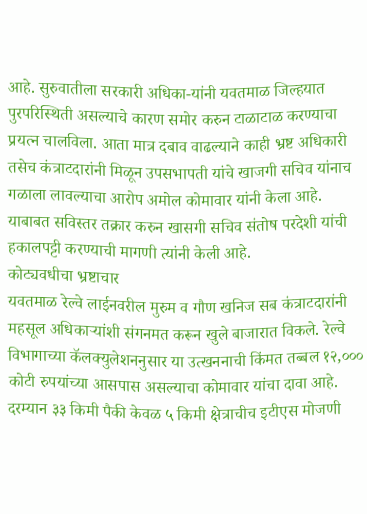आहे. सुरुवातीला सरकारी अधिका-यांनी यवतमाळ जिल्हयात पुरपरिस्थिती असल्याचे कारण समोर करुन टाळाटाळ करण्याचा प्रयत्न चालविला. आता मात्र दबाव वाढल्याने काही भ्रष्ट अधिकारी तसेच कंत्राटदारांनी मिळून उपसभापती यांचे खाजगी सचिव यांनाच गळाला लावल्याचा आरोप अमोल कोमावार यांनी केला आहे. याबाबत सविस्तर तक्रार करुन खासगी सचिव संतोष परदेशी यांची हकालपट्टी करण्याची मागणी त्यांनी केली आहे.
कोट्यवधीचा भ्रष्टाचार
यवतमाळ रेल्वे लाईनवरील मुरुम व गौण खनिज सब कंत्राटदारांनी महसूल अधिकाऱ्यांशी संगनमत करून खुले बाजारात विकले. रेल्वे विभागाच्या कॅलक्युलेशननुसार या उत्खननाची किंमत तब्बल १२,००० कोटी रुपयांच्या आसपास असल्याचा कोमावार यांचा दावा आहे. दरम्यान ३३ किमी पैकी केवळ ५ किमी क्षेत्राचीच इटीएस मोजणी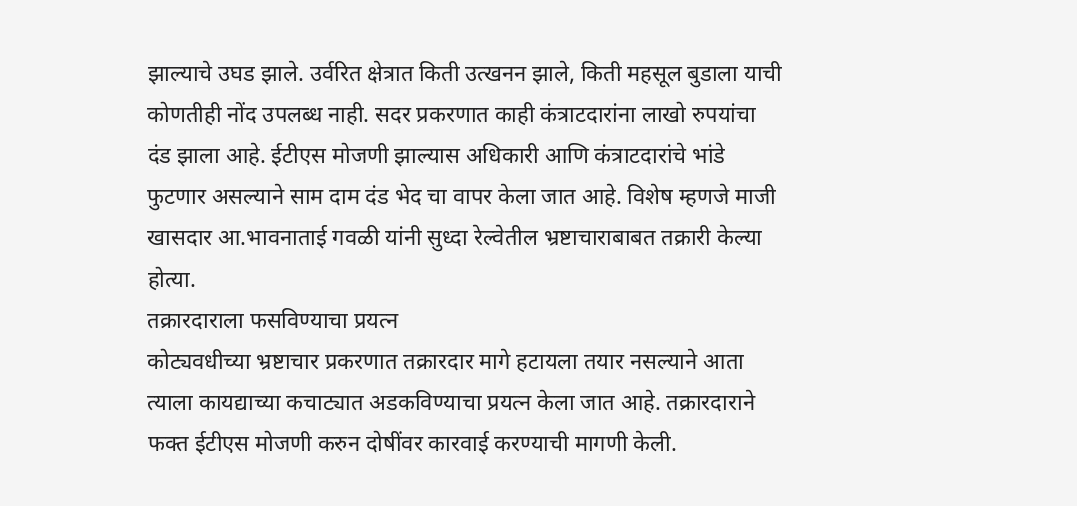झाल्याचे उघड झाले. उर्वरित क्षेत्रात किती उत्खनन झाले, किती महसूल बुडाला याची कोणतीही नोंद उपलब्ध नाही. सदर प्रकरणात काही कंत्राटदारांना लाखो रुपयांचा दंड झाला आहे. ईटीएस मोजणी झाल्यास अधिकारी आणि कंत्राटदारांचे भांडे फुटणार असल्याने साम दाम दंड भेद चा वापर केला जात आहे. विशेष म्हणजे माजी खासदार आ.भावनाताई गवळी यांनी सुध्दा रेल्वेतील भ्रष्टाचाराबाबत तक्रारी केल्या होत्या.
तक्रारदाराला फसविण्याचा प्रयत्न
कोट्यवधीच्या भ्रष्टाचार प्रकरणात तक्रारदार मागे हटायला तयार नसल्याने आता त्याला कायद्याच्या कचाट्यात अडकविण्याचा प्रयत्न केला जात आहे. तक्रारदाराने फक्त ईटीएस मोजणी करुन दोषींवर कारवाई करण्याची मागणी केली.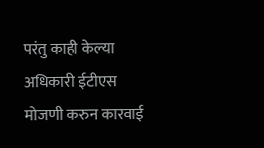परंतु काही केल्या अधिकारी ईटीएस मोजणी करुन कारवाई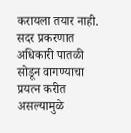करायला तयार नाही. सदर प्रकरणात अधिकारी पातळी सोडून वागण्याचा प्रयत्न करीत असल्यामुळे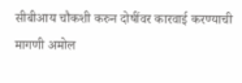सीबीआय चौकशी करुन दोषींवर कारवाई करण्याची मागणी अमोल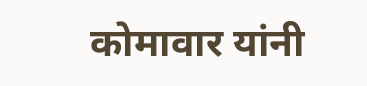कोमावार यांनी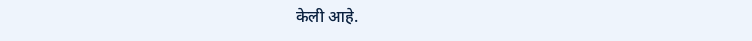केली आहे.